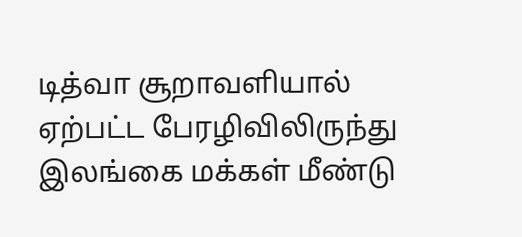டித்வா சூறாவளியால் ஏற்பட்ட பேரழிவிலிருந்து இலங்கை மக்கள் மீண்டு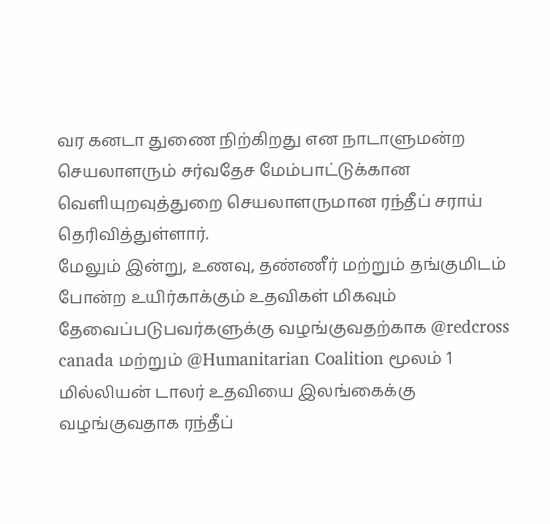வர கனடா துணை நிற்கிறது என நாடாளுமன்ற செயலாளரும் சர்வதேச மேம்பாட்டுக்கான வெளியுறவுத்துறை செயலாளருமான ரந்தீப் சராய் தெரிவித்துள்ளார்.
மேலும் இன்று, உணவு, தண்ணீர் மற்றும் தங்குமிடம் போன்ற உயிர்காக்கும் உதவிகள் மிகவும் தேவைப்படுபவர்களுக்கு வழங்குவதற்காக @redcross canada மற்றும் @Humanitarian Coalition மூலம் 1 மில்லியன் டாலர் உதவியை இலங்கைக்கு வழங்குவதாக ரந்தீப்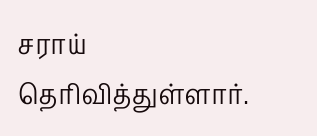சராய் தெரிவித்துள்ளார்.